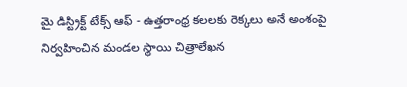మై డిస్ట్రిక్ట్ టేక్స్ ఆఫ్ - ఉత్తరాంధ్ర కలలకు రెక్కలు అనే అంశంపై నిర్వహించిన మండల స్థాయి చిత్రాలేఖన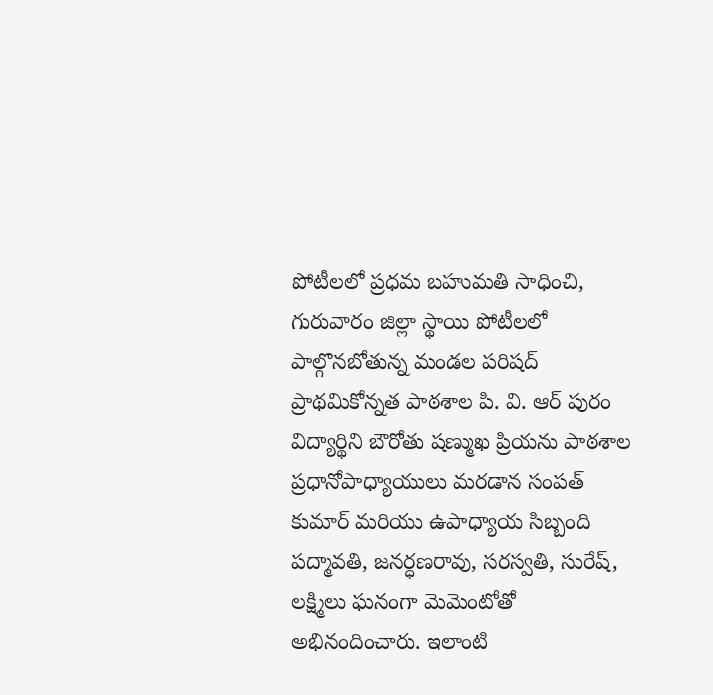పోటీలలో ప్రధమ బహుమతి సాధించి, గురువారం జిల్లా స్థాయి పోటీలలో పాల్గొనబోతున్న మండల పరిషద్ ప్రాథమికోన్నత పాఠశాల పి. వి. ఆర్ పురం విద్యార్థిని బౌరోతు షణ్ముఖ ప్రియను పాఠశాల ప్రధానోపాధ్యాయులు మరడాన సంపత్ కుమార్ మరియు ఉపాధ్యాయ సిబ్బంది పద్మావతి, జనర్ధణరావు, సరస్వతి, సురేష్, లక్ష్మిలు ఘనంగా మెమెంటోతో అభినందించారు. ఇలాంటి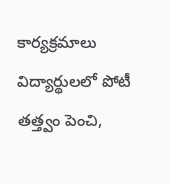కార్యక్రమాలు విద్యార్థులలో పోటీ తత్త్వం పెంచి,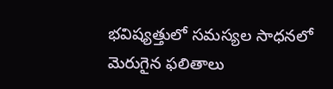భవిష్యత్తులో సమస్యల సాధనలో మెరుగైన ఫలితాలు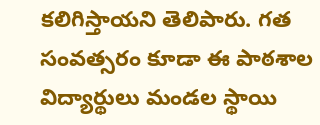కలిగిస్తాయని తెలిపారు. గత సంవత్సరం కూడా ఈ పాఠశాల విద్యార్థులు మండల స్థాయి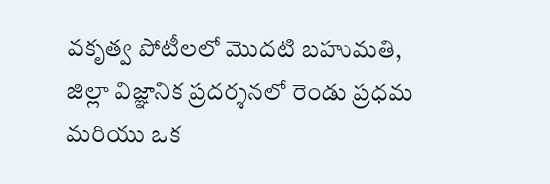వకృత్వ పోటీలలో మొదటి బహుమతి, జిల్లా విజ్ఞానిక ప్రదర్శనలో రెండు ప్రధమ మరియు ఒక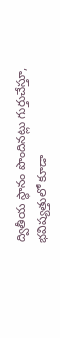ద్వితీయ స్థానం పొందినట్లు గుర్తుచేస్తూ, భవిష్యత్తులో కూడా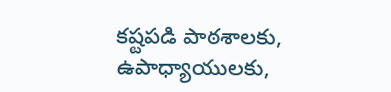కష్టపడి పాఠశాలకు, ఉపాధ్యాయులకు,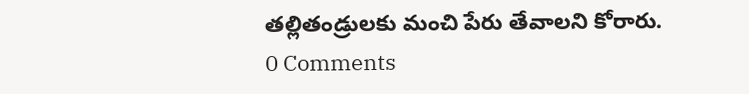తల్లితండ్రులకు మంచి పేరు తేవాలని కోరారు.
0 Comments